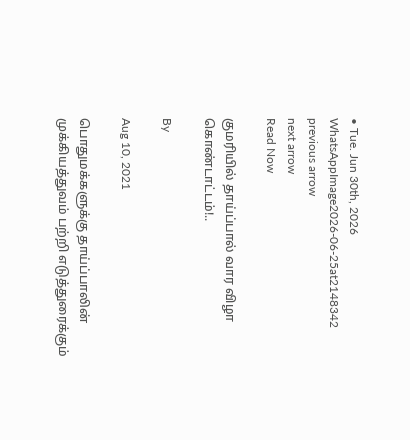• Tue. Jun 30th, 2026
WhatsAppImage2026-06-25at2148342
previous arrow
next arrow
Read Now

குமரியில் தாய்ப்பால் வார விழா கொண்டாட்டம்!..

By

Aug 10, 2021

பொதுமக்களுக்கு தாய்ப்பாலின் முக்கியத்துவம் பற்றி எடுத்துரைக்கும்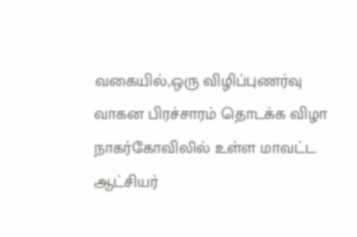வகையில்,ஒரு விழிப்புணர்வு வாகன பிரச்சாரம் தொடக்க விழா நாகர்கோவிலில் உள்ள மாவட்ட ஆட்சியர்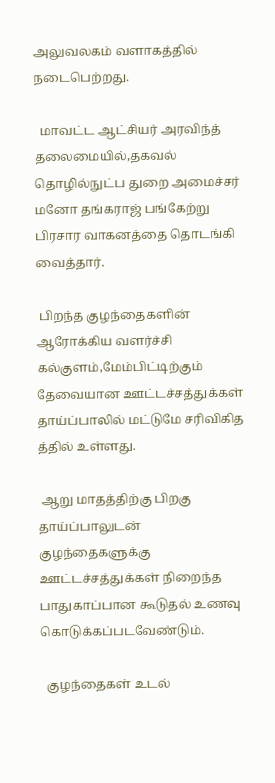அலுவலகம் வளாகத்தில் நடைபெற்றது.

  மாவட்ட ஆட்சியர் அரவிந்த் தலைமையில்,தகவல் தொழில்நுட்ப துறை அமைச்சர் மனோ தங்கராஜ் பங்கேற்று பிரசார வாகனத்தை தொடங்கி வைத்தார்.

 பிறந்த குழந்தைகளின் ஆரோக்கிய வளர்ச்சி கல்குளம்,மேம்பிட்டிற்கும் தேவையான ஊட்டச்சத்துக்கள் தாய்ப்பாலில் மட்டுமே சரிவிகித த்தில் உள்ளது.

 ஆறு மாதத்திற்கு பிறகு தாய்ப்பாலுடன் குழந்தைகளுக்கு ஊட்டச்சத்துக்கள் நிறைந்த பாதுகாப்பான கூடுதல் உணவு கொடுக்கப்படவேண்டும்.

  குழந்தைகள் உடல்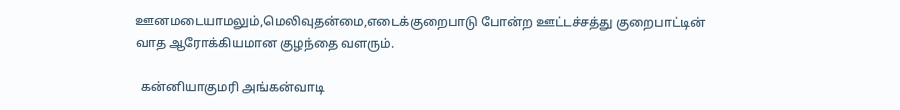ஊனமடையாமலும்,மெலிவுதன்மை,எடைக்குறைபாடு போன்ற ஊட்டச்சத்து குறைபாட்டின் வாத ஆரோக்கியமான குழந்தை வளரும்.

  கன்னியாகுமரி அங்கன்வாடி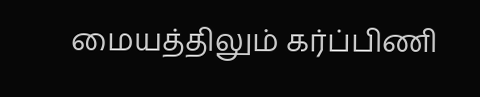மையத்திலும் கர்ப்பிணி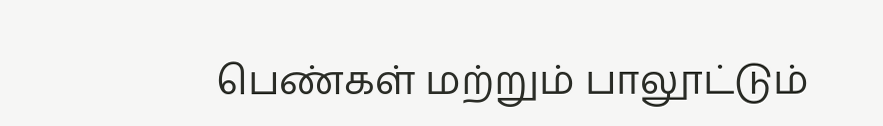பெண்கள் மற்றும் பாலூட்டும்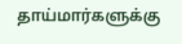தாய்மார்களுக்கு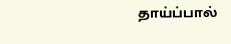தாய்ப்பால்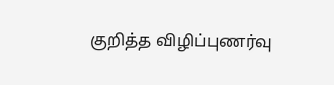குறித்த விழிப்புணர்வு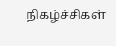நிகழ்ச்சிகள்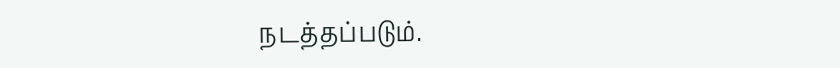நடத்தப்படும்.